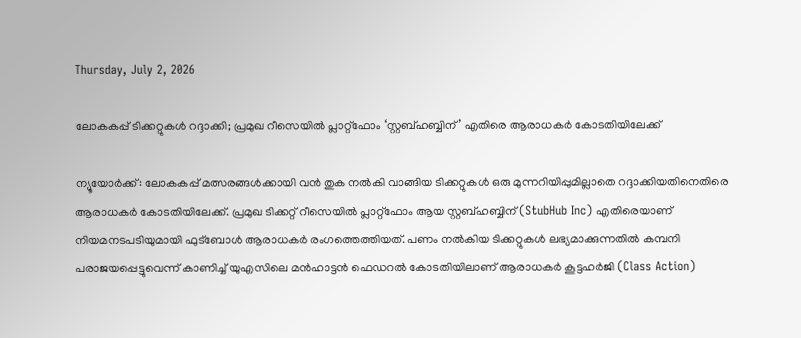Thursday, July 2, 2026

ലോകകപ്പ് ടിക്കറ്റുകള്‍ റദ്ദാക്കി; പ്രമുഖ റീസെയില്‍ പ്ലാറ്റ്ഫോം ‘സ്റ്റബ്ഹബ്ബിന്’ എതിരെ ആരാധകര്‍ കോടതിയിലേക്ക്

ന്യൂയോര്‍ക്ക്: ലോകകപ്പ് മത്സരങ്ങള്‍ക്കായി വന്‍ തുക നല്‍കി വാങ്ങിയ ടിക്കറ്റുകള്‍ ഒരു മുന്നറിയിപ്പുമില്ലാതെ റദ്ദാക്കിയതിനെതിരെ ആരാധകര്‍ കോടതിയിലേക്ക്. പ്രമുഖ ടിക്കറ്റ് റീസെയില്‍ പ്ലാറ്റ്ഫോം ആയ സ്റ്റബ്ഹബ്ബിന് (StubHub Inc) എതിരെയാണ് നിയമനടപടിയുമായി ഫുട്‌ബോള്‍ ആരാധകര്‍ രംഗത്തെത്തിയത്. പണം നല്‍കിയ ടിക്കറ്റുകള്‍ ലഭ്യമാക്കുന്നതില്‍ കമ്പനി പരാജയപ്പെട്ടുവെന്ന് കാണിച്ച് യുഎസിലെ മന്‍ഹാട്ടന്‍ ഫെഡറല്‍ കോടതിയിലാണ് ആരാധകര്‍ കൂട്ടഹര്‍ജി (Class Action)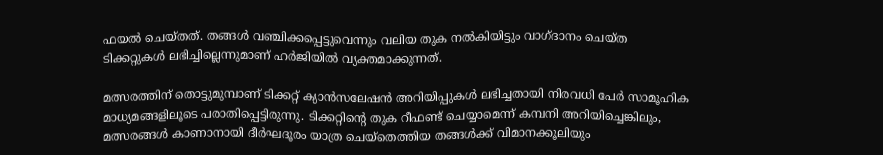ഫയല്‍ ചെയ്തത്. തങ്ങള്‍ വഞ്ചിക്കപ്പെട്ടുവെന്നും വലിയ തുക നല്‍കിയിട്ടും വാഗ്ദാനം ചെയ്ത ടിക്കറ്റുകള്‍ ലഭിച്ചില്ലെന്നുമാണ് ഹര്‍ജിയില്‍ വ്യക്തമാക്കുന്നത്.

മത്സരത്തിന് തൊട്ടുമുമ്പാണ് ടിക്കറ്റ് ക്യാന്‍സലേഷന്‍ അറിയിപ്പുകള്‍ ലഭിച്ചതായി നിരവധി പേര്‍ സാമൂഹിക മാധ്യമങ്ങളിലൂടെ പരാതിപ്പെട്ടിരുന്നു. ടിക്കറ്റിന്റെ തുക റീഫണ്ട് ചെയ്യാമെന്ന് കമ്പനി അറിയിച്ചെങ്കിലും, മത്സരങ്ങള്‍ കാണാനായി ദീര്‍ഘദൂരം യാത്ര ചെയ്‌തെത്തിയ തങ്ങള്‍ക്ക് വിമാനക്കൂലിയും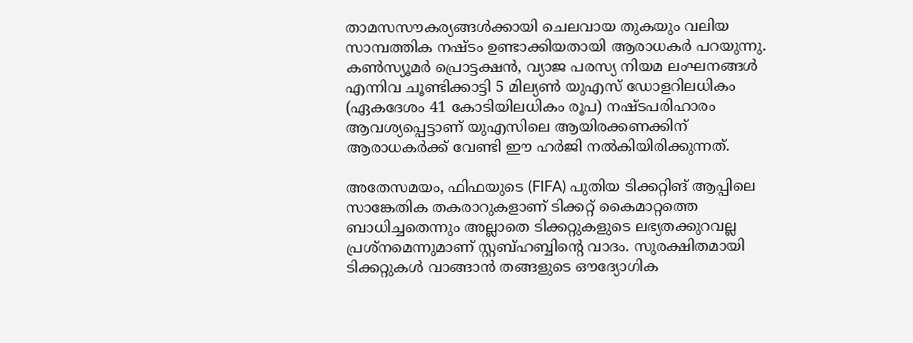താമസസൗകര്യങ്ങള്‍ക്കായി ചെലവായ തുകയും വലിയ സാമ്പത്തിക നഷ്ടം ഉണ്ടാക്കിയതായി ആരാധകര്‍ പറയുന്നു. കണ്‍സ്യൂമര്‍ പ്രൊട്ടക്ഷന്‍, വ്യാജ പരസ്യ നിയമ ലംഘനങ്ങള്‍ എന്നിവ ചൂണ്ടിക്കാട്ടി 5 മില്യണ്‍ യുഎസ് ഡോളറിലധികം (ഏകദേശം 41 കോടിയിലധികം രൂപ) നഷ്ടപരിഹാരം ആവശ്യപ്പെട്ടാണ് യുഎസിലെ ആയിരക്കണക്കിന് ആരാധകര്‍ക്ക് വേണ്ടി ഈ ഹര്‍ജി നല്‍കിയിരിക്കുന്നത്.

അതേസമയം, ഫിഫയുടെ (FIFA) പുതിയ ടിക്കറ്റിങ് ആപ്പിലെ സാങ്കേതിക തകരാറുകളാണ് ടിക്കറ്റ് കൈമാറ്റത്തെ ബാധിച്ചതെന്നും അല്ലാതെ ടിക്കറ്റുകളുടെ ലഭ്യതക്കുറവല്ല പ്രശ്‌നമെന്നുമാണ് സ്റ്റബ്ഹബ്ബിന്റെ വാദം. സുരക്ഷിതമായി ടിക്കറ്റുകള്‍ വാങ്ങാന്‍ തങ്ങളുടെ ഔദ്യോഗിക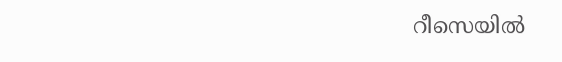റീസെയില്‍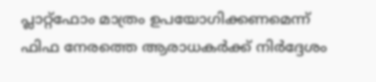പ്ലാറ്റ്ഫോം മാത്രം ഉപയോഗിക്കണമെന്ന് ഫിഫ നേരത്തെ ആരാധകര്‍ക്ക് നിര്‍ദ്ദേശം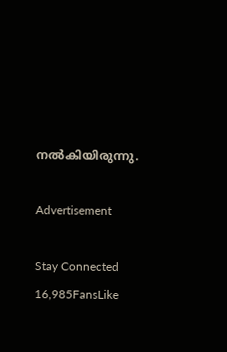നല്‍കിയിരുന്നു.

Advertisement

Stay Connected
16,985FansLike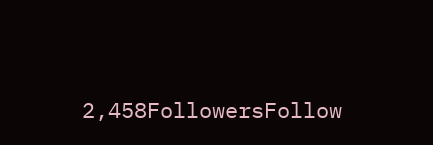2,458FollowersFollow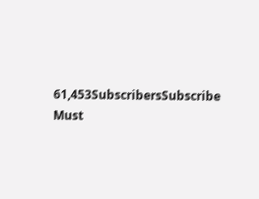61,453SubscribersSubscribe
Must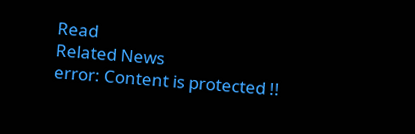Read
Related News
error: Content is protected !!